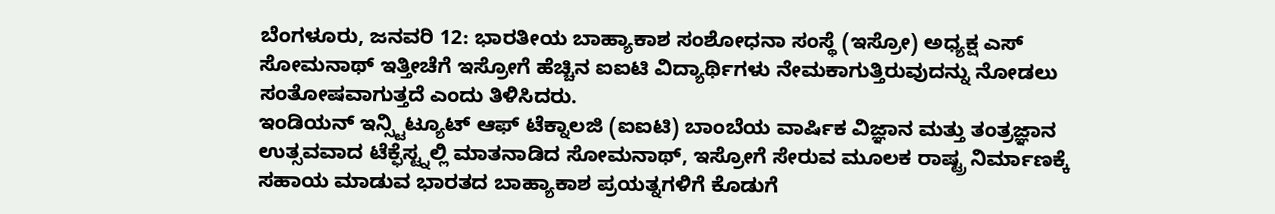ಬೆಂಗಳೂರು, ಜನವರಿ 12: ಭಾರತೀಯ ಬಾಹ್ಯಾಕಾಶ ಸಂಶೋಧನಾ ಸಂಸ್ಥೆ (ಇಸ್ರೋ) ಅಧ್ಯಕ್ಷ ಎಸ್ ಸೋಮನಾಥ್ ಇತ್ತೀಚೆಗೆ ಇಸ್ರೋಗೆ ಹೆಚ್ಚಿನ ಐಐಟಿ ವಿದ್ಯಾರ್ಥಿಗಳು ನೇಮಕಾಗುತ್ತಿರುವುದನ್ನು ನೋಡಲು ಸಂತೋಷವಾಗುತ್ತದೆ ಎಂದು ತಿಳಿಸಿದರು.
ಇಂಡಿಯನ್ ಇನ್ಸ್ಟಿಟ್ಯೂಟ್ ಆಫ್ ಟೆಕ್ನಾಲಜಿ (ಐಐಟಿ) ಬಾಂಬೆಯ ವಾರ್ಷಿಕ ವಿಜ್ಞಾನ ಮತ್ತು ತಂತ್ರಜ್ಞಾನ ಉತ್ಸವವಾದ ಟೆಕ್ಫೆಸ್ಟ್ನಲ್ಲಿ ಮಾತನಾಡಿದ ಸೋಮನಾಥ್, ಇಸ್ರೋಗೆ ಸೇರುವ ಮೂಲಕ ರಾಷ್ಟ್ರ ನಿರ್ಮಾಣಕ್ಕೆ ಸಹಾಯ ಮಾಡುವ ಭಾರತದ ಬಾಹ್ಯಾಕಾಶ ಪ್ರಯತ್ನಗಳಿಗೆ ಕೊಡುಗೆ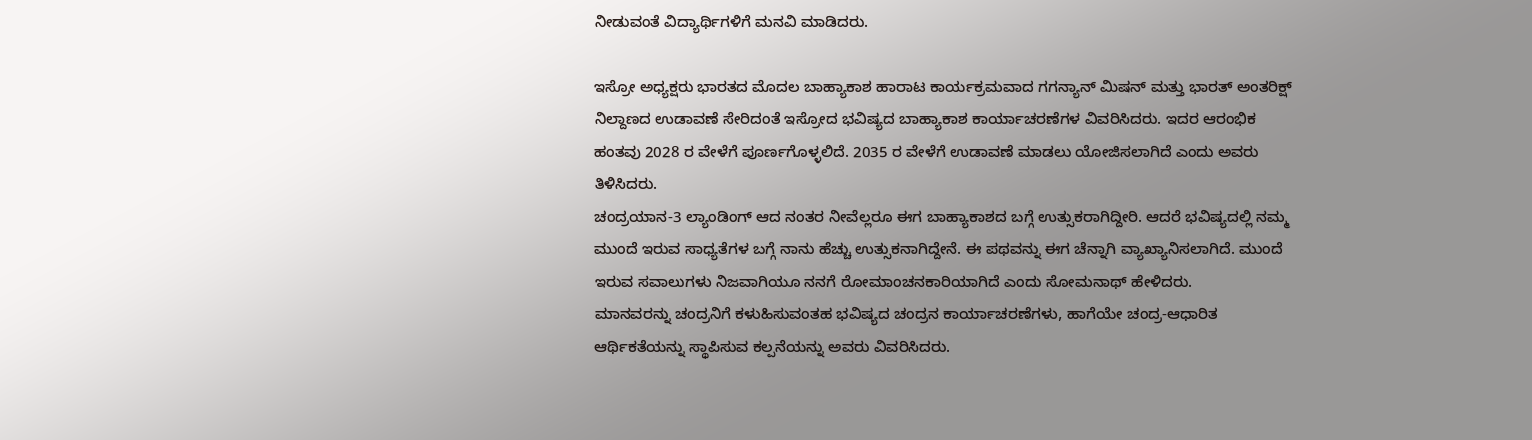ನೀಡುವಂತೆ ವಿದ್ಯಾರ್ಥಿಗಳಿಗೆ ಮನವಿ ಮಾಡಿದರು.

ಇಸ್ರೋ ಅಧ್ಯಕ್ಷರು ಭಾರತದ ಮೊದಲ ಬಾಹ್ಯಾಕಾಶ ಹಾರಾಟ ಕಾರ್ಯಕ್ರಮವಾದ ಗಗನ್ಯಾನ್ ಮಿಷನ್ ಮತ್ತು ಭಾರತ್ ಅಂತರಿಕ್ಷ್ ನಿಲ್ದಾಣದ ಉಡಾವಣೆ ಸೇರಿದಂತೆ ಇಸ್ರೋದ ಭವಿಷ್ಯದ ಬಾಹ್ಯಾಕಾಶ ಕಾರ್ಯಾಚರಣೆಗಳ ವಿವರಿಸಿದರು. ಇದರ ಆರಂಭಿಕ ಹಂತವು 2028 ರ ವೇಳೆಗೆ ಪೂರ್ಣಗೊಳ್ಳಲಿದೆ. 2035 ರ ವೇಳೆಗೆ ಉಡಾವಣೆ ಮಾಡಲು ಯೋಜಿಸಲಾಗಿದೆ ಎಂದು ಅವರು ತಿಳಿಸಿದರು.
ಚಂದ್ರಯಾನ-3 ಲ್ಯಾಂಡಿಂಗ್ ಆದ ನಂತರ ನೀವೆಲ್ಲರೂ ಈಗ ಬಾಹ್ಯಾಕಾಶದ ಬಗ್ಗೆ ಉತ್ಸುಕರಾಗಿದ್ದೀರಿ. ಆದರೆ ಭವಿಷ್ಯದಲ್ಲಿ ನಮ್ಮ ಮುಂದೆ ಇರುವ ಸಾಧ್ಯತೆಗಳ ಬಗ್ಗೆ ನಾನು ಹೆಚ್ಚು ಉತ್ಸುಕನಾಗಿದ್ದೇನೆ. ಈ ಪಥವನ್ನು ಈಗ ಚೆನ್ನಾಗಿ ವ್ಯಾಖ್ಯಾನಿಸಲಾಗಿದೆ. ಮುಂದೆ ಇರುವ ಸವಾಲುಗಳು ನಿಜವಾಗಿಯೂ ನನಗೆ ರೋಮಾಂಚನಕಾರಿಯಾಗಿದೆ ಎಂದು ಸೋಮನಾಥ್ ಹೇಳಿದರು.
ಮಾನವರನ್ನು ಚಂದ್ರನಿಗೆ ಕಳುಹಿಸುವಂತಹ ಭವಿಷ್ಯದ ಚಂದ್ರನ ಕಾರ್ಯಾಚರಣೆಗಳು, ಹಾಗೆಯೇ ಚಂದ್ರ-ಆಧಾರಿತ ಆರ್ಥಿಕತೆಯನ್ನು ಸ್ಥಾಪಿಸುವ ಕಲ್ಪನೆಯನ್ನು ಅವರು ವಿವರಿಸಿದರು.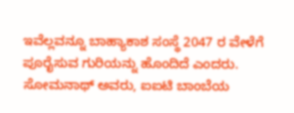ಇವೆಲ್ಲವನ್ನೂ ಬಾಹ್ಯಾಕಾಶ ಸಂಸ್ಥೆ 2047 ರ ವೇಳೆಗೆ ಪೂರೈಸುವ ಗುರಿಯನ್ನು ಹೊಂದಿದೆ ಎಂದರು.
ಸೋಮನಾಥ್ ಅವರು, ಐಐಟಿ ಬಾಂಬೆಯ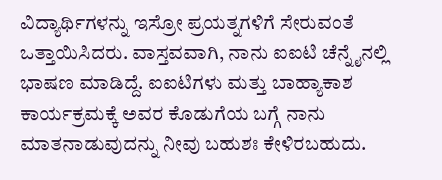ವಿದ್ಯಾರ್ಥಿಗಳನ್ನು ಇಸ್ರೋ ಪ್ರಯತ್ನಗಳಿಗೆ ಸೇರುವಂತೆ ಒತ್ತಾಯಿಸಿದರು. ವಾಸ್ತವವಾಗಿ, ನಾನು ಐಐಟಿ ಚೆನ್ನೈನಲ್ಲಿ ಭಾಷಣ ಮಾಡಿದ್ದೆ. ಐಐಟಿಗಳು ಮತ್ತು ಬಾಹ್ಯಾಕಾಶ ಕಾರ್ಯಕ್ರಮಕ್ಕೆ ಅವರ ಕೊಡುಗೆಯ ಬಗ್ಗೆ ನಾನು ಮಾತನಾಡುವುದನ್ನು ನೀವು ಬಹುಶಃ ಕೇಳಿರಬಹುದು.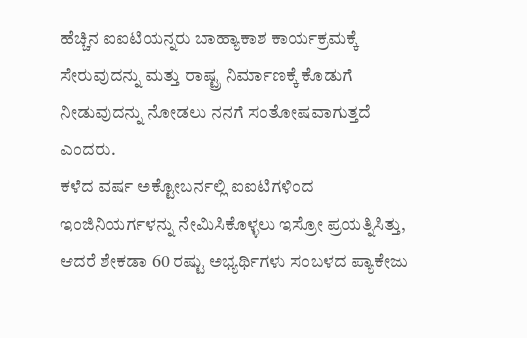ಹೆಚ್ಚಿನ ಐಐಟಿಯನ್ನರು ಬಾಹ್ಯಾಕಾಶ ಕಾರ್ಯಕ್ರಮಕ್ಕೆ ಸೇರುವುದನ್ನು ಮತ್ತು ರಾಷ್ಟ್ರ ನಿರ್ಮಾಣಕ್ಕೆ ಕೊಡುಗೆ ನೀಡುವುದನ್ನು ನೋಡಲು ನನಗೆ ಸಂತೋಷವಾಗುತ್ತದೆ ಎಂದರು.
ಕಳೆದ ವರ್ಷ ಅಕ್ಟೋಬರ್ನಲ್ಲಿ ಐಐಟಿಗಳಿಂದ ಇಂಜಿನಿಯರ್ಗಳನ್ನು ನೇಮಿಸಿಕೊಳ್ಳಲು ಇಸ್ರೋ ಪ್ರಯತ್ನಿಸಿತ್ತು, ಆದರೆ ಶೇಕಡಾ 60 ರಷ್ಟು ಅಭ್ಯರ್ಥಿಗಳು ಸಂಬಳದ ಪ್ಯಾಕೇಜು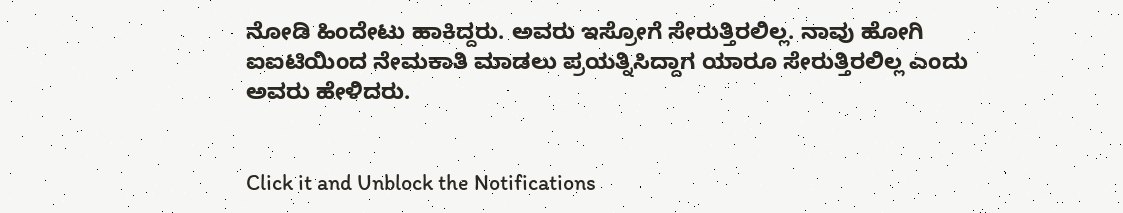ನೋಡಿ ಹಿಂದೇಟು ಹಾಕಿದ್ದರು. ಅವರು ಇಸ್ರೋಗೆ ಸೇರುತ್ತಿರಲಿಲ್ಲ. ನಾವು ಹೋಗಿ ಐಐಟಿಯಿಂದ ನೇಮಕಾತಿ ಮಾಡಲು ಪ್ರಯತ್ನಿಸಿದ್ದಾಗ ಯಾರೂ ಸೇರುತ್ತಿರಲಿಲ್ಲ ಎಂದು ಅವರು ಹೇಳಿದರು.


Click it and Unblock the Notifications